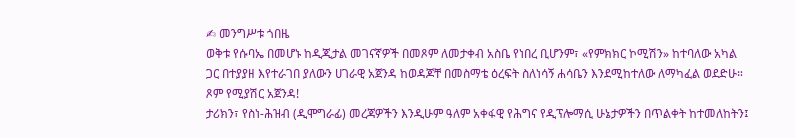✍ መንግሥቱ ጎበዜ
ወቅቱ የሱባኤ በመሆኑ ከዲጂታል መገናኛዎች በመጾም ለመታቀብ አስቤ የነበረ ቢሆንም፣ «የምክክር ኮሚሽን» ከተባለው አካል ጋር በተያያዘ እየተራገበ ያለውን ሀገራዊ አጀንዳ ከወዳጆቸ በመስማቴ ዕረፍት ስለነሳኝ ሐሳቤን እንደሚከተለው ለማካፈል ወደድሁ። ጾም የሚያሽር አጀንዳ!
ታሪክን፣ የስነ-ሕዝብ (ዲሞግራፊ) መረጃዎችን እንዲሁም ዓለም አቀፋዊ የሕግና የዲፕሎማሲ ሁኔታዎችን በጥልቀት ከተመለከትን፤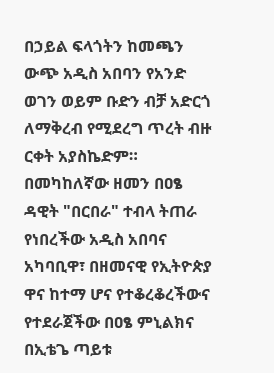በኃይል ፍላጎትን ከመጫን ውጭ አዲስ አበባን የአንድ ወገን ወይም ቡድን ብቻ አድርጎ ለማቅረብ የሚደረግ ጥረት ብዙ ርቀት አያስኬድም። በመካከለኛው ዘመን በዐፄ ዳዊት "በርበራ" ተብላ ትጠራ የነበረችው አዲስ አበባና አካባቢዋ፣ በዘመናዊ የኢትዮጵያ ዋና ከተማ ሆና የተቆረቆረችውና የተደራጀችው በዐፄ ምኒልክና በኢቴጌ ጣይቱ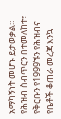አማካኝነት መሆኑ ይታወቃል።
የሕዝብ ስብጥርን በተመለከተ፣ የቅርቡን የ1999ኙን የሕዝብና የቤቶች ቆጠራ መረጃ እንኳ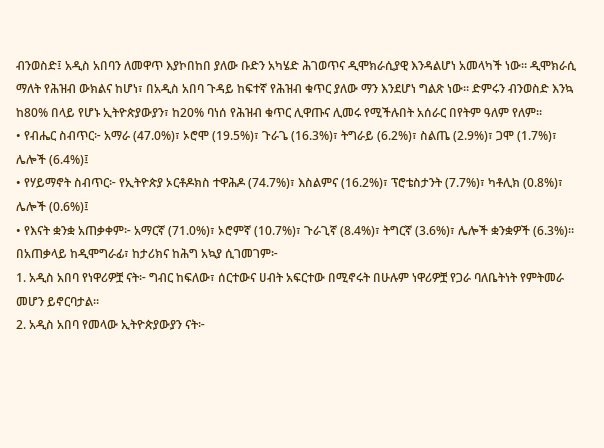ብንወስድ፤ አዲስ አበባን ለመዋጥ እያኮበከበ ያለው ቡድን አካሄድ ሕገወጥና ዲሞክራሲያዊ እንዳልሆነ አመላካች ነው። ዲሞክራሲ ማለት የሕዝብ ውክልና ከሆነ፣ በአዲስ አበባ ጉዳይ ከፍተኛ የሕዝብ ቁጥር ያለው ማን እንደሆነ ግልጽ ነው። ድምሩን ብንወስድ እንኳ ከ80% በላይ የሆኑ ኢትዮጵያውያን፣ ከ20% ባነሰ የሕዝብ ቁጥር ሊዋጡና ሊመሩ የሚችሉበት አሰራር በየትም ዓለም የለም።
• የብሔር ስብጥር፦ አማራ (47.0%)፣ ኦሮሞ (19.5%)፣ ጉራጌ (16.3%)፣ ትግራይ (6.2%)፣ ስልጤ (2.9%)፣ ጋሞ (1.7%)፣ ሌሎች (6.4%)፤
• የሃይማኖት ስብጥር፦ የኢትዮጵያ ኦርቶዶክስ ተዋሕዶ (74.7%)፣ እስልምና (16.2%)፣ ፕሮቴስታንት (7.7%)፣ ካቶሊክ (0.8%)፣ ሌሎች (0.6%)፤
• የእናት ቋንቋ አጠቃቀም፦ አማርኛ (71.0%)፣ ኦሮምኛ (10.7%)፣ ጉራጊኛ (8.4%)፣ ትግርኛ (3.6%)፣ ሌሎች ቋንቋዎች (6.3%)።
በአጠቃላይ ከዲሞግራፊ፣ ከታሪክና ከሕግ አኳያ ሲገመገም፦
1. አዲስ አበባ የነዋሪዎቿ ናት፦ ግብር ከፍለው፣ ሰርተውና ሀብት አፍርተው በሚኖሩት በሁሉም ነዋሪዎቿ የጋራ ባለቤትነት የምትመራ መሆን ይኖርባታል።
2. አዲስ አበባ የመላው ኢትዮጵያውያን ናት፦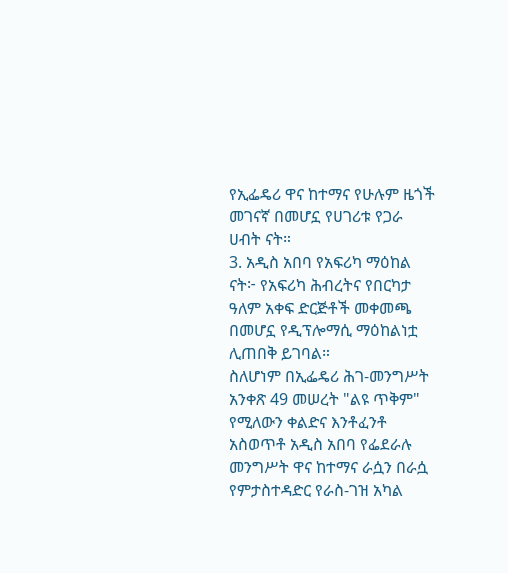የኢፌዴሪ ዋና ከተማና የሁሉም ዜጎች መገናኛ በመሆኗ የሀገሪቱ የጋራ ሀብት ናት።
3. አዲስ አበባ የአፍሪካ ማዕከል ናት፦ የአፍሪካ ሕብረትና የበርካታ ዓለም አቀፍ ድርጅቶች መቀመጫ በመሆኗ የዲፕሎማሲ ማዕከልነቷ ሊጠበቅ ይገባል።
ስለሆነም በኢፌዴሪ ሕገ-መንግሥት አንቀጽ 49 መሠረት "ልዩ ጥቅም" የሚለውን ቀልድና እንቶፈንቶ አስወጥቶ አዲስ አበባ የፌደራሉ መንግሥት ዋና ከተማና ራሷን በራሷ የምታስተዳድር የራስ-ገዝ አካል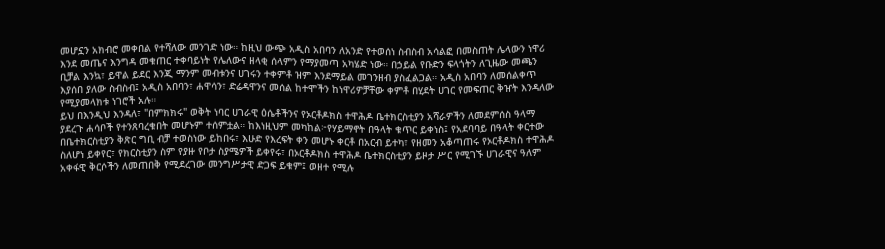መሆኗን አክብሮ መቀበል የተሻለው መንገድ ነው። ከዚህ ውጭ አዲስ አበባን ለአንድ የተወሰነ ስብስብ አሳልፎ በመስጠት ሌላውን ነዋሪ እንደ መጤና እንግዳ መቁጠር ተቀባይነት የሌለውና ዘላቂ ሰላምን የማያመጣ አካሄድ ነው። በኃይል የቡድን ፍላጎትን ለጊዜው መጫን ቢቻል እንኳ፣ ይዋል ይደር እንጂ ማንም መብቱንና ሀገሩን ተቀምቶ ዝም እንደማይል መገንዘብ ያስፈልጋል። አዲስ አበባን ለመሰልቀጥ እያሰበ ያለው ስብስብ፤ አዲስ አበባን፣ ሐዋሳን፣ ድሬዳዋንና መሰል ከተሞችን ከነዋሪዎቻቸው ቀምቶ በሂደት ሀገር የመፍጠር ቅዠት እንዳለው የሚያመላክቱ ነገሮች አሉ።
ይህ በእንዲህ እንዳለ፣ "በምክክሩ" ወቅት ነባር ሀገራዊ ዕሴቶችንና የኦርቶዶክስ ተዋሕዶ ቤተክርስቲያን አሻራዎችን ለመደምሰስ ዓላማ ያደረጉ ሐሳቦች የተንጸባረቁበት መሆኑም ተሰምቷል። ከእነዚህም መካከል፦የሃይማኖት በዓላት ቁጥር ይቀነስ፤ የአደባባይ በዓላት ቀርተው በቤተክርስቲያን ቅጽር ግቢ ብቻ ተወስነው ይከበሩ፣ እሁድ የእረፍት ቀን መሆኑ ቀርቶ በአርብ ይተካ፣ የዘመን አቆጣጠሩ የኦርቶዶክስ ተዋሕዶ ስለሆነ ይቀየር፣ የክርስቲያን ስም የያዙ የቦታ ስያሜዎች ይቀየሩ፣ በኦርቶዶክስ ተዋሕዶ ቤተክርስቲያን ይዞታ ሥር የሚገኙ ሀገራዊና ዓለም አቀፋዊ ቅርሶችን ለመጠበቅ የሚደረገው መንግሥታዊ ድጋፍ ይቁም፤ ወዘተ የሚሉ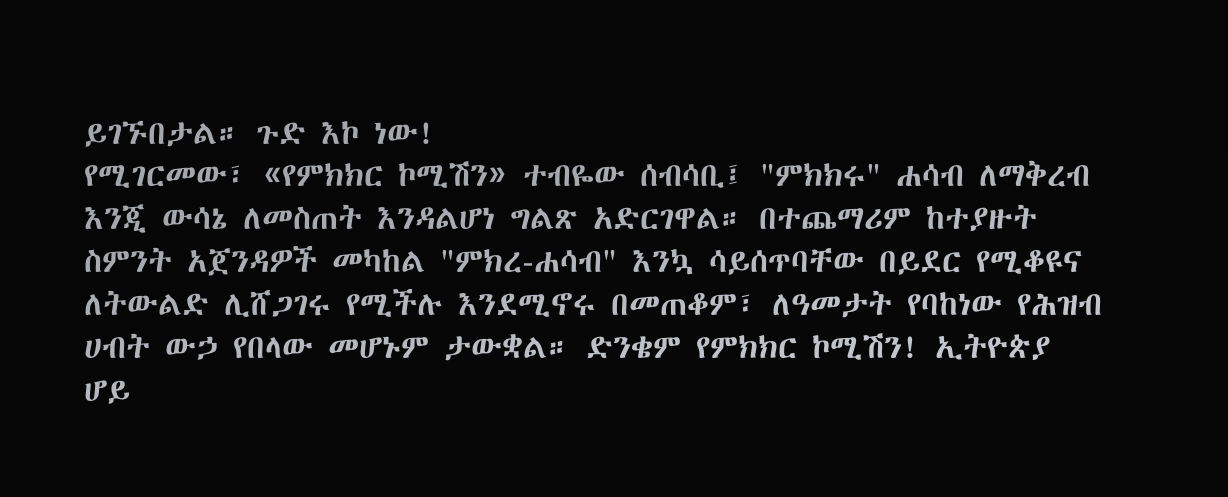ይገኙበታል። ጉድ እኮ ነው!
የሚገርመው፣ «የምክክር ኮሚሽን» ተብዬው ሰብሳቢ፤ "ምክክሩ" ሐሳብ ለማቅረብ እንጂ ውሳኔ ለመስጠት እንዳልሆነ ግልጽ አድርገዋል። በተጨማሪም ከተያዙት ስምንት አጀንዳዎች መካከል "ምክረ-ሐሳብ" እንኳ ሳይሰጥባቸው በይደር የሚቆዩና ለትውልድ ሊሸጋገሩ የሚችሉ እንደሚኖሩ በመጠቆም፣ ለዓመታት የባከነው የሕዝብ ሀብት ውኃ የበላው መሆኑም ታውቋል። ድንቄም የምክክር ኮሚሽን! ኢትዮጵያ ሆይ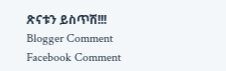ጽናቱን ይስጥሽ!!!
Blogger Comment
Facebook Comment